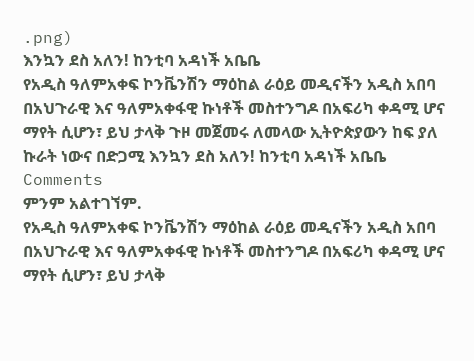.png)
እንኳን ደስ አለን! ከንቲባ አዳነች አቤቤ
የአዲስ ዓለምአቀፍ ኮንቬንሽን ማዕከል ራዕይ መዲናችን አዲስ አበባ በአህጉራዊ እና ዓለምአቀፋዊ ኩነቶች መስተንግዶ በአፍሪካ ቀዳሚ ሆና ማየት ሲሆን፣ ይህ ታላቅ ጉዞ መጀመሩ ለመላው ኢትዮጵያውን ከፍ ያለ ኩራት ነውና በድጋሚ እንኳን ደስ አለን! ከንቲባ አዳነች አቤቤ
Comments
ምንም አልተገኘም.
የአዲስ ዓለምአቀፍ ኮንቬንሽን ማዕከል ራዕይ መዲናችን አዲስ አበባ በአህጉራዊ እና ዓለምአቀፋዊ ኩነቶች መስተንግዶ በአፍሪካ ቀዳሚ ሆና ማየት ሲሆን፣ ይህ ታላቅ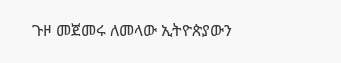ጉዞ መጀመሩ ለመላው ኢትዮጵያውን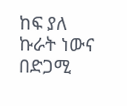ከፍ ያለ ኩራት ነውና በድጋሚ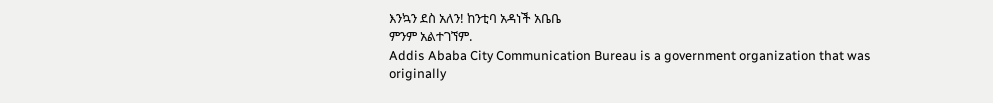እንኳን ደስ አለን! ከንቲባ አዳነች አቤቤ
ምንም አልተገኘም.
Addis Ababa City Communication Bureau is a government organization that was originally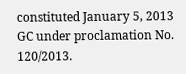constituted January 5, 2013 GC under proclamation No. 120/2013.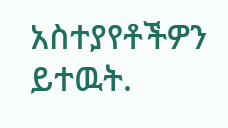አስተያየቶችዎን ይተዉት.